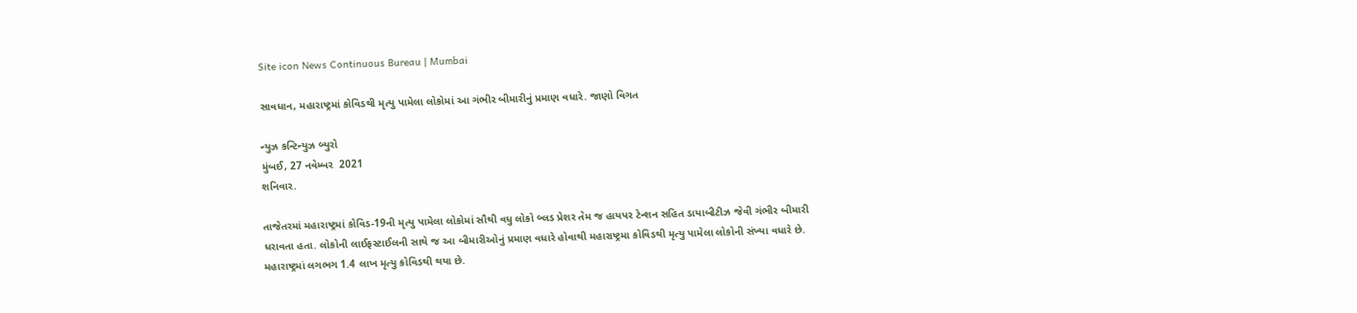Site icon News Continuous Bureau | Mumbai

સાવધાન, મહારાષ્ટ્રમાં કોવિડથી મૃત્યુ પામેલા લોકોમાં આ ગંભીર બીમારીનું પ્રમાણ વધારે. જાણો વિગત

ન્યુઝ કન્ટિન્યુઝ બ્યુરો
મુંબઈ, 27 નવેમ્બર  2021
શનિવાર.

તાજેતરમાં મહારાષ્ટ્રમાં કોવિડ-19ની મૃત્યુ પામેલા લોકોમાં સૌથી વધુ લોકો બ્લડ પ્રેશર તેમ જ હાયપર ટેન્શન સહિત ડાયાબીટીઝ જેવી ગંભીર બીમારી ધરાવતા હતા. લોકોની લાઈફસ્ટાઈલની સાથે જ આ બીમારીઓનું પ્રમાણ વધારે હોવાથી મહારાષ્ટ્રમા કોવિડથી મૃત્યુ પામેલા લોકોની સંખ્યા વધારે છે. મહારાષ્ટ્રમાં લગભગ 1.4 લાખ મૃત્યુ કોવિડથી થયા છે.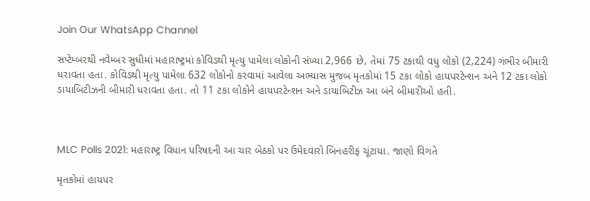Join Our WhatsApp Channel

સપ્ટેમ્બરથી નવેમ્બર સુધીમાં મહારાષ્ટ્રમાં કોવિડથી મૃત્યુ પામેલા લોકોની સંખ્યા 2,966 છે, તેમાં 75 ટકાથી વધુ લોકો (2,224) ગંભીર બીમારી ધરાવતા હતા. કોવિડથી મૃત્યુ પામેલા 632 લોકોનો કરવામાં આવેલા અભ્યાસ મુજબ મૃતકોમાં 15 ટકા લોકો હાયપરટેન્શન અને 12 ટકા લોકો ડાયાબિટીઝની બીમારી ધરાવતા હતા. તો 11 ટકા લોકોને હાયપરટેન્શન અને ડાયાબિટીઝ આ બંને બીમારીઓ હતી.



MLC Polls 2021: મહારાષ્ટ્ર વિધાન પરિષદની આ ચાર બેઠકો પર ઉમેદવારો બિનહરીફ ચૂંટાયા. જાણો વિગતે

મૃતકોમાં હાયપર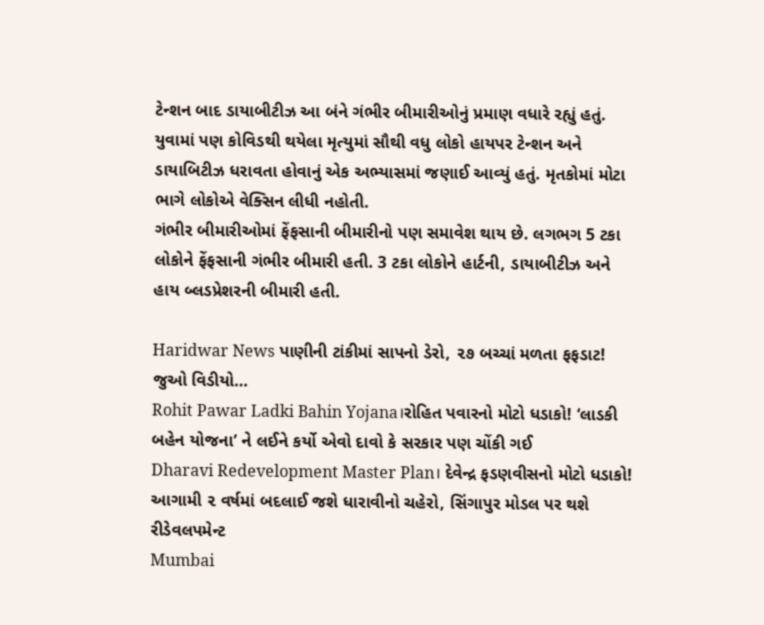ટેન્શન બાદ ડાયાબીટીઝ આ બંને ગંભીર બીમારીઓનું પ્રમાણ વધારે રહ્યું હતું. યુવામાં પણ કોવિડથી થયેલા મૃત્યુમાં સૌથી વધુ લોકો હાયપર ટેન્શન અને ડાયાબિટીઝ ધરાવતા હોવાનું એક અભ્યાસમાં જણાઈ આવ્યું હતું. મૃતકોમાં મોટા ભાગે લોકોએ વેક્સિન લીધી નહોતી.
ગંભીર બીમારીઓમાં ફેંફસાની બીમારીનો પણ સમાવેશ થાય છે. લગભગ 5 ટકા લોકોને ફેંફસાની ગંભીર બીમારી હતી. 3 ટકા લોકોને હાર્ટની, ડાયાબીટીઝ અને હાય બ્લડપ્રેશરની બીમારી હતી.

Haridwar News પાણીની ટાંકીમાં સાપનો ડેરો, ૨૭ બચ્ચાં મળતા ફફડાટ! જુઓ વિડીયો…
Rohit Pawar Ladki Bahin Yojana।રોહિત પવારનો મોટો ધડાકો! ‘લાડકી બહેન યોજના’ ને લઈને કર્યો એવો દાવો કે સરકાર પણ ચોંકી ગઈ
Dharavi Redevelopment Master Plan। દેવેન્દ્ર ફડણવીસનો મોટો ધડાકો! આગામી ૨ વર્ષમાં બદલાઈ જશે ધારાવીનો ચહેરો, સિંગાપુર મોડલ પર થશે રીડેવલપમેન્ટ
Mumbai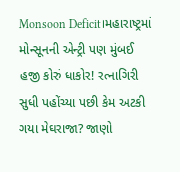Monsoon Deficit।મહારાષ્ટ્રમાં મોન્સૂનની એન્ટ્રી પણ મુંબઈ હજી કોરું ધાકોર! રત્નાગિરી સુધી પહોંચ્યા પછી કેમ અટકી ગયા મેઘરાજા? જાણો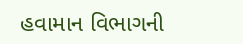હવામાન વિભાગની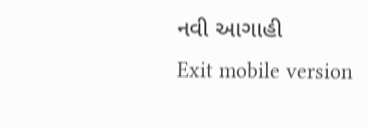નવી આગાહી
Exit mobile version